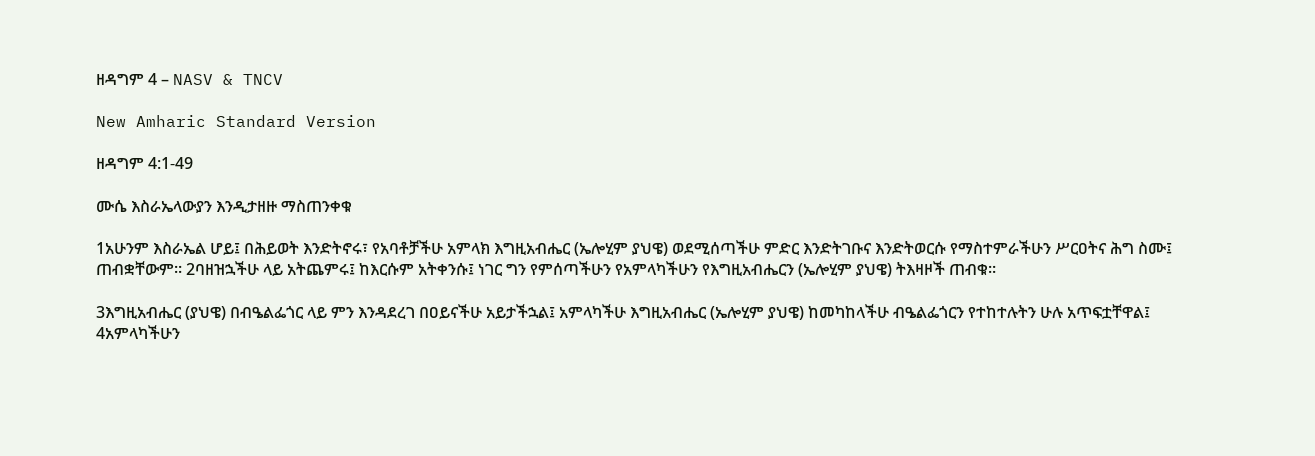ዘዳግም 4 – NASV & TNCV

New Amharic Standard Version

ዘዳግም 4:1-49

ሙሴ እስራኤላውያን እንዲታዘዙ ማስጠንቀቁ

1አሁንም እስራኤል ሆይ፤ በሕይወት እንድትኖሩ፣ የአባቶቻችሁ አምላክ እግዚአብሔር (ኤሎሂም ያህዌ) ወደሚሰጣችሁ ምድር እንድትገቡና እንድትወርሱ የማስተምራችሁን ሥርዐትና ሕግ ስሙ፤ ጠብቋቸውም። 2ባዘዝኋችሁ ላይ አትጨምሩ፤ ከእርሱም አትቀንሱ፤ ነገር ግን የምሰጣችሁን የአምላካችሁን የእግዚአብሔርን (ኤሎሂም ያህዌ) ትእዛዞች ጠብቁ።

3እግዚአብሔር (ያህዌ) በብዔልፌጎር ላይ ምን እንዳደረገ በዐይናችሁ አይታችኋል፤ አምላካችሁ እግዚአብሔር (ኤሎሂም ያህዌ) ከመካከላችሁ ብዔልፌጎርን የተከተሉትን ሁሉ አጥፍቷቸዋል፤ 4አምላካችሁን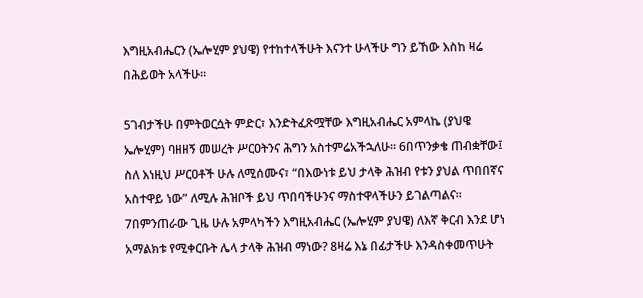እግዚአብሔርን (ኤሎሂም ያህዌ) የተከተላችሁት እናንተ ሁላችሁ ግን ይኸው እስከ ዛሬ በሕይወት አላችሁ።

5ገብታችሁ በምትወርሷት ምድር፣ እንድትፈጽሟቸው እግዚአብሔር አምላኬ (ያህዌ ኤሎሂም) ባዘዘኝ መሠረት ሥርዐትንና ሕግን አስተምሬአችኋለሁ። 6በጥንቃቄ ጠብቋቸው፤ ስለ እነዚህ ሥርዐቶች ሁሉ ለሚሰሙና፣ “በእውነቱ ይህ ታላቅ ሕዝብ የቱን ያህል ጥበበኛና አስተዋይ ነው” ለሚሉ ሕዝቦች ይህ ጥበባችሁንና ማስተዋላችሁን ይገልጣልና። 7በምንጠራው ጊዜ ሁሉ አምላካችን እግዚአብሔር (ኤሎሂም ያህዌ) ለእኛ ቅርብ እንደ ሆነ አማልክቱ የሚቀርቡት ሌላ ታላቅ ሕዝብ ማነው? 8ዛሬ እኔ በፊታችሁ እንዳስቀመጥሁት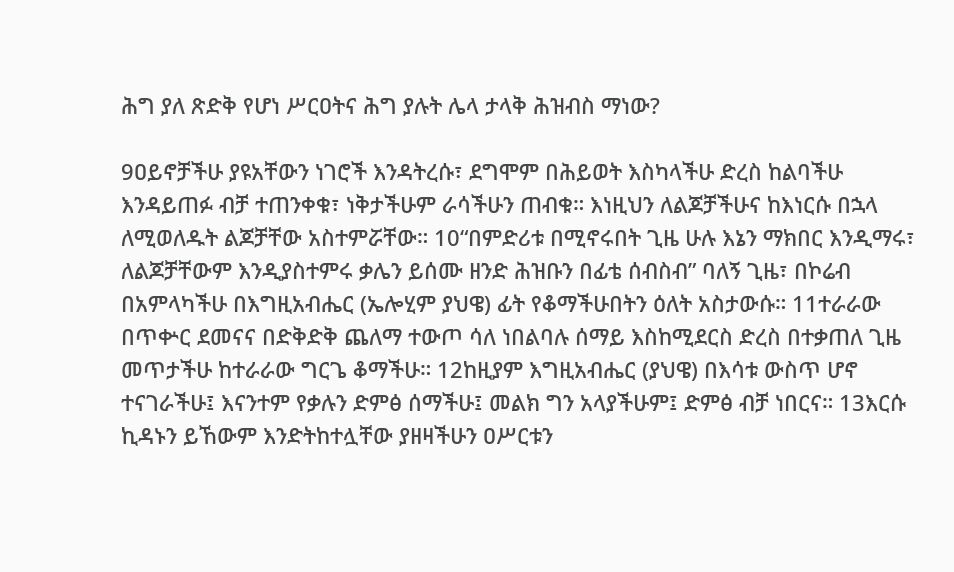ሕግ ያለ ጽድቅ የሆነ ሥርዐትና ሕግ ያሉት ሌላ ታላቅ ሕዝብስ ማነው?

9ዐይኖቻችሁ ያዩአቸውን ነገሮች እንዳትረሱ፣ ደግሞም በሕይወት እስካላችሁ ድረስ ከልባችሁ እንዳይጠፉ ብቻ ተጠንቀቁ፣ ነቅታችሁም ራሳችሁን ጠብቁ። እነዚህን ለልጆቻችሁና ከእነርሱ በኋላ ለሚወለዱት ልጆቻቸው አስተምሯቸው። 10“በምድሪቱ በሚኖሩበት ጊዜ ሁሉ እኔን ማክበር እንዲማሩ፣ ለልጆቻቸውም እንዲያስተምሩ ቃሌን ይሰሙ ዘንድ ሕዝቡን በፊቴ ሰብስብ” ባለኝ ጊዜ፣ በኮሬብ በአምላካችሁ በእግዚአብሔር (ኤሎሂም ያህዌ) ፊት የቆማችሁበትን ዕለት አስታውሱ። 11ተራራው በጥቍር ደመናና በድቅድቅ ጨለማ ተውጦ ሳለ ነበልባሉ ሰማይ እስከሚደርስ ድረስ በተቃጠለ ጊዜ መጥታችሁ ከተራራው ግርጌ ቆማችሁ። 12ከዚያም እግዚአብሔር (ያህዌ) በእሳቱ ውስጥ ሆኖ ተናገራችሁ፤ እናንተም የቃሉን ድምፅ ሰማችሁ፤ መልክ ግን አላያችሁም፤ ድምፅ ብቻ ነበርና። 13እርሱ ኪዳኑን ይኸውም እንድትከተሏቸው ያዘዛችሁን ዐሥርቱን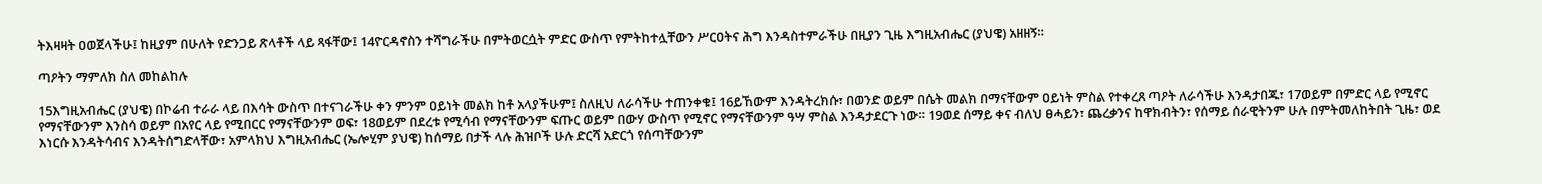ትእዛዛት ዐወጀላችሁ፤ ከዚያም በሁለት የድንጋይ ጽላቶች ላይ ጻፋቸው፤ 14ዮርዳኖስን ተሻግራችሁ በምትወርሷት ምድር ውስጥ የምትከተሏቸውን ሥርዐትና ሕግ እንዳስተምራችሁ በዚያን ጊዜ እግዚአብሔር (ያህዌ) አዘዘኝ።

ጣዖትን ማምለክ ስለ መከልከሉ

15እግዚአብሔር (ያህዌ) በኮሬብ ተራራ ላይ በእሳት ውስጥ በተናገራችሁ ቀን ምንም ዐይነት መልክ ከቶ አላያችሁም፤ ስለዚህ ለራሳችሁ ተጠንቀቁ፤ 16ይኸውም እንዳትረክሱ፣ በወንድ ወይም በሴት መልክ በማናቸውም ዐይነት ምስል የተቀረጸ ጣዖት ለራሳችሁ እንዳታበጁ፣ 17ወይም በምድር ላይ የሚኖር የማናቸውንም እንስሳ ወይም በአየር ላይ የሚበርር የማናቸውንም ወፍ፣ 18ወይም በደረቱ የሚሳብ የማናቸውንም ፍጡር ወይም በውሃ ውስጥ የሚኖር የማናቸውንም ዓሣ ምስል እንዳታደርጉ ነው። 19ወደ ሰማይ ቀና ብለህ ፀሓይን፣ ጨረቃንና ከዋክብትን፣ የሰማይ ሰራዊትንም ሁሉ በምትመለከትበት ጊዜ፣ ወደ እነርሱ እንዳትሳብና እንዳትሰግድላቸው፣ አምላክህ እግዚአብሔር (ኤሎሂም ያህዌ) ከሰማይ በታች ላሉ ሕዝቦች ሁሉ ድርሻ አድርጎ የሰጣቸውንም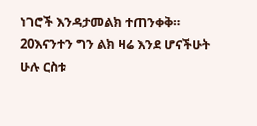ነገሮች እንዳታመልክ ተጠንቀቅ። 20እናንተን ግን ልክ ዛሬ እንደ ሆናችሁት ሁሉ ርስቱ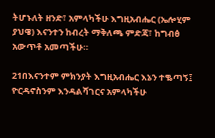ትሆኑለት ዘንድ፣ አምላካችሁ እግዚአብሔር (ኤሎሂም ያህዌ) እናንተን ከብረት ማቅለጫ ምድጃ፣ ከግብፅ አውጥቶ አመጣችሁ።

21በእናንተም ምክንያት እግዚአብሔር እኔን ተቈጣኝ፤ ዮርዳኖስንም እንዳልሻገርና አምላካችሁ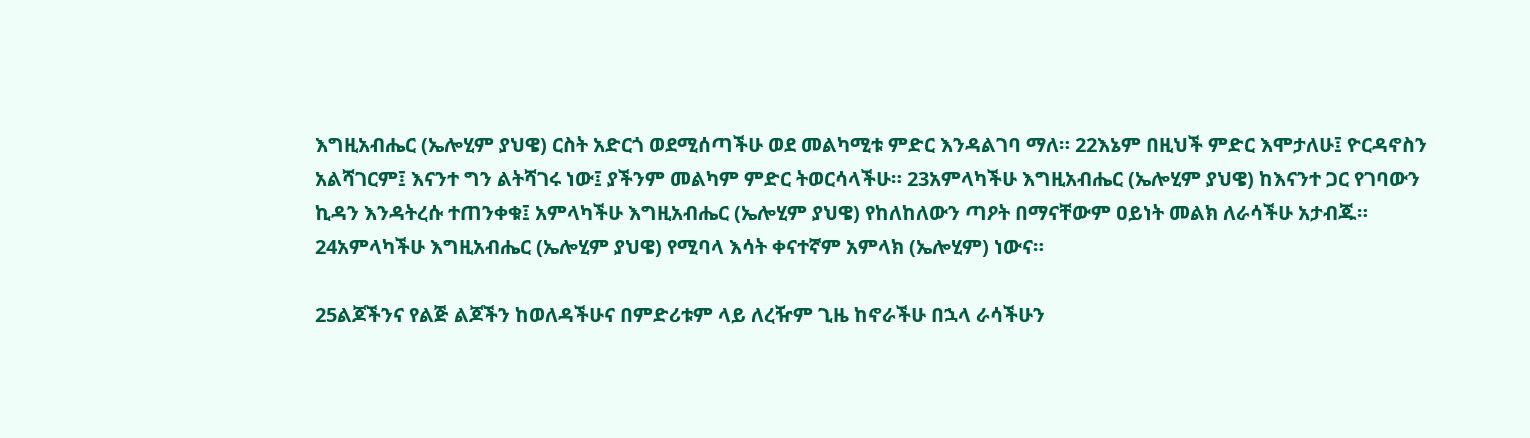እግዚአብሔር (ኤሎሂም ያህዌ) ርስት አድርጎ ወደሚሰጣችሁ ወደ መልካሚቱ ምድር እንዳልገባ ማለ። 22እኔም በዚህች ምድር እሞታለሁ፤ ዮርዳኖስን አልሻገርም፤ እናንተ ግን ልትሻገሩ ነው፤ ያችንም መልካም ምድር ትወርሳላችሁ። 23አምላካችሁ እግዚአብሔር (ኤሎሂም ያህዌ) ከእናንተ ጋር የገባውን ኪዳን እንዳትረሱ ተጠንቀቁ፤ አምላካችሁ እግዚአብሔር (ኤሎሂም ያህዌ) የከለከለውን ጣዖት በማናቸውም ዐይነት መልክ ለራሳችሁ አታብጁ። 24አምላካችሁ እግዚአብሔር (ኤሎሂም ያህዌ) የሚባላ እሳት ቀናተኛም አምላክ (ኤሎሂም) ነውና።

25ልጆችንና የልጅ ልጆችን ከወለዳችሁና በምድሪቱም ላይ ለረዥም ጊዜ ከኖራችሁ በኋላ ራሳችሁን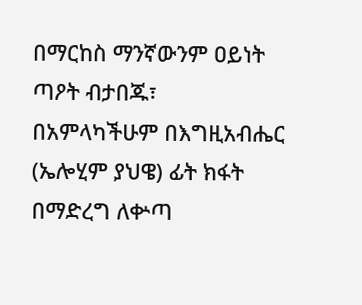በማርከስ ማንኛውንም ዐይነት ጣዖት ብታበጁ፣ በአምላካችሁም በእግዚአብሔር (ኤሎሂም ያህዌ) ፊት ክፋት በማድረግ ለቍጣ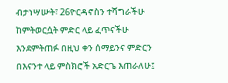ብታነሣሡት፣ 26ዮርዳኖስን ተሻግራችሁ ከምትወርሷት ምድር ላይ ፈጥናችሁ እንደምትጠፉ በዚህ ቀን ሰማይንና ምድርን በእናንተ ላይ ምስክሮች አድርጌ እጠራለሁ፤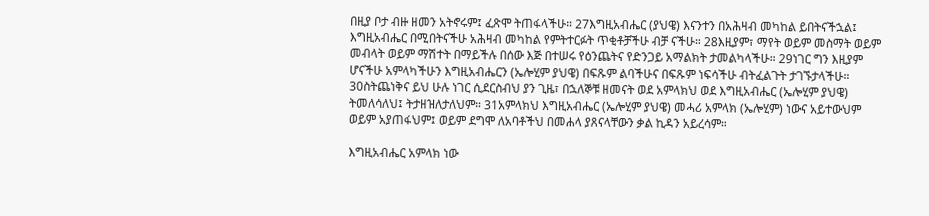በዚያ ቦታ ብዙ ዘመን አትኖሩም፤ ፈጽሞ ትጠፋላችሁ። 27እግዚአብሔር (ያህዌ) እናንተን በአሕዛብ መካከል ይበትናችኋል፤ እግዚአብሔር በሚበትናችሁ አሕዛብ መካከል የምትተርፉት ጥቂቶቻችሁ ብቻ ናችሁ። 28እዚያም፣ ማየት ወይም መስማት ወይም መብላት ወይም ማሽተት በማይችሉ በሰው እጅ በተሠሩ የዕንጨትና የድንጋይ አማልክት ታመልካላችሁ። 29ነገር ግን እዚያም ሆናችሁ አምላካችሁን እግዚአብሔርን (ኤሎሂም ያህዌ) በፍጹም ልባችሁና በፍጹም ነፍሳችሁ ብትፈልጉት ታገኙታላችሁ። 30ስትጨነቅና ይህ ሁሉ ነገር ሲደርስብህ ያን ጊዜ፣ በኋለኞቹ ዘመናት ወደ አምላክህ ወደ እግዚአብሔር (ኤሎሂም ያህዌ) ትመለሳለህ፤ ትታዘዝለታለህም። 31አምላክህ እግዚአብሔር (ኤሎሂም ያህዌ) መሓሪ አምላክ (ኤሎሂም) ነውና አይተውህም ወይም አያጠፋህም፤ ወይም ደግሞ ለአባቶችህ በመሐላ ያጸናላቸውን ቃል ኪዳን አይረሳም።

እግዚአብሔር አምላክ ነው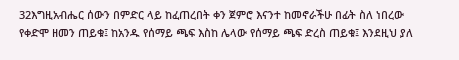32እግዚአብሔር ሰውን በምድር ላይ ከፈጠረበት ቀን ጀምሮ እናንተ ከመኖራችሁ በፊት ስለ ነበረው የቀድሞ ዘመን ጠይቁ፤ ከአንዱ የሰማይ ጫፍ እስከ ሌላው የሰማይ ጫፍ ድረስ ጠይቁ፤ እንደዚህ ያለ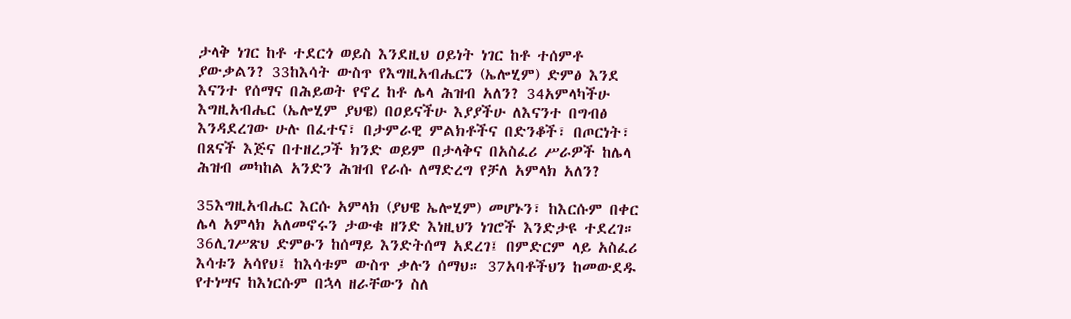ታላቅ ነገር ከቶ ተደርጎ ወይስ እንደዚህ ዐይነት ነገር ከቶ ተሰምቶ ያውቃልን? 33ከእሳት ውስጥ የእግዚአብሔርን (ኤሎሂም) ድምፅ እንደ እናንተ የሰማና በሕይወት የኖረ ከቶ ሌላ ሕዝብ አለን? 34አምላካችሁ እግዚአብሔር (ኤሎሂም ያህዌ) በዐይናችሁ እያያችሁ ለእናንተ በግብፅ እንዳደረገው ሁሉ በፈተና፣ በታምራዊ ምልክቶችና በድንቆች፣ በጦርነት፣ በጸናች እጅና በተዘረጋች ክንድ ወይም በታላቅና በአስፈሪ ሥራዎች ከሌላ ሕዝብ መካከል አንድን ሕዝብ የራሱ ለማድረግ የቻለ አምላክ አለን?

35እግዚአብሔር እርሱ አምላክ (ያህዌ ኤሎሂም) መሆኑን፣ ከእርሱም በቀር ሌላ አምላክ አለመኖሩን ታውቁ ዘንድ እነዚህን ነገሮች እንድታዩ ተደረገ። 36ሊገሥጽህ ድምፁን ከሰማይ እንድትሰማ አደረገ፤ በምድርም ላይ አስፈሪ እሳቱን አሳየህ፤ ከእሳቱም ውስጥ ቃሉን ሰማህ። 37አባቶችህን ከመውደዱ የተነሣና ከእነርሱም በኋላ ዘራቸውን ስለ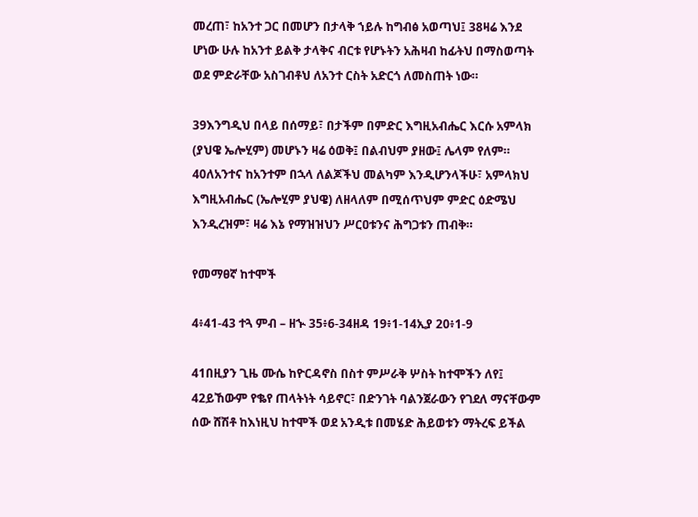መረጠ፣ ከአንተ ጋር በመሆን በታላቅ ኀይሉ ከግብፅ አወጣህ፤ 38ዛሬ እንደ ሆነው ሁሉ ከአንተ ይልቅ ታላቅና ብርቱ የሆኑትን አሕዛብ ከፊትህ በማስወጣት ወደ ምድራቸው አስገብቶህ ለአንተ ርስት አድርጎ ለመስጠት ነው።

39እንግዲህ በላይ በሰማይ፣ በታችም በምድር እግዚአብሔር እርሱ አምላክ (ያህዌ ኤሎሂም) መሆኑን ዛሬ ዕወቅ፤ በልብህም ያዘው፤ ሌላም የለም። 40ለአንተና ከአንተም በኋላ ለልጆችህ መልካም እንዲሆንላችሁ፣ አምላክህ እግዚአብሔር (ኤሎሂም ያህዌ) ለዘላለም በሚሰጥህም ምድር ዕድሜህ እንዲረዝም፣ ዛሬ እኔ የማዝዝህን ሥርዐቱንና ሕግጋቱን ጠብቅ።

የመማፀኛ ከተሞች

4፥41-43 ተጓ ምብ – ዘኍ 35፥6-34ዘዳ 19፥1-14ኢያ 20፥1-9

41በዚያን ጊዜ ሙሴ ከዮርዳኖስ በስተ ምሥራቅ ሦስት ከተሞችን ለየ፤ 42ይኸውም የቈየ ጠላትነት ሳይኖር፣ በድንገት ባልንጀራውን የገደለ ማናቸውም ሰው ሸሽቶ ከእነዚህ ከተሞች ወደ አንዲቱ በመሄድ ሕይወቱን ማትረፍ ይችል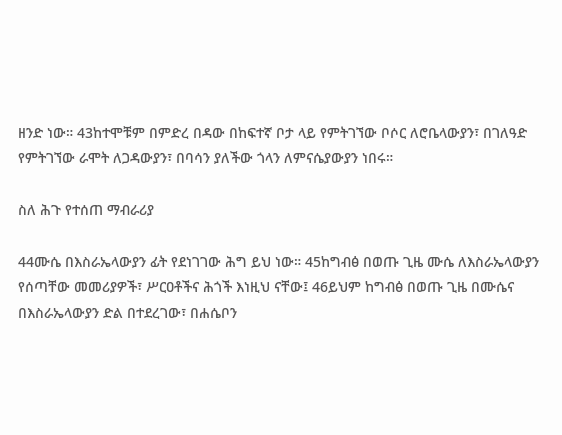ዘንድ ነው። 43ከተሞቹም በምድረ በዳው በከፍተኛ ቦታ ላይ የምትገኘው ቦሶር ለሮቤላውያን፣ በገለዓድ የምትገኘው ራሞት ለጋዳውያን፣ በባሳን ያለችው ጎላን ለምናሴያውያን ነበሩ።

ስለ ሕጉ የተሰጠ ማብራሪያ

44ሙሴ በእስራኤላውያን ፊት የደነገገው ሕግ ይህ ነው። 45ከግብፅ በወጡ ጊዜ ሙሴ ለእስራኤላውያን የሰጣቸው መመሪያዎች፣ ሥርዐቶችና ሕጎች እነዚህ ናቸው፤ 46ይህም ከግብፅ በወጡ ጊዜ በሙሴና በእስራኤላውያን ድል በተደረገው፣ በሐሴቦን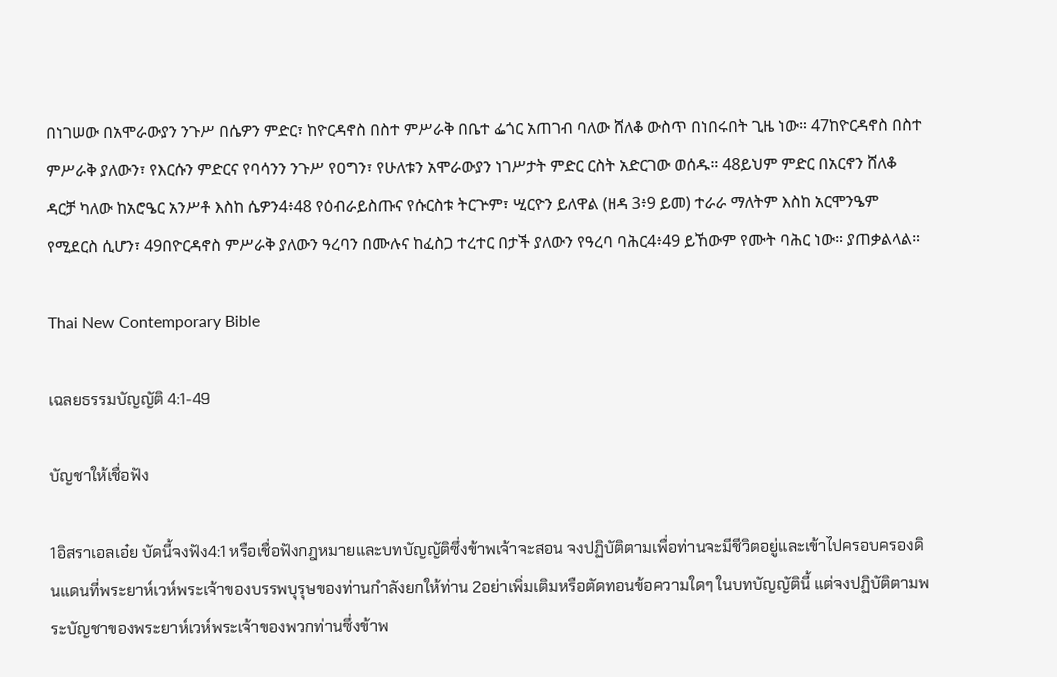በነገሠው በአሞራውያን ንጉሥ በሴዎን ምድር፣ ከዮርዳኖስ በስተ ምሥራቅ በቤተ ፌጎር አጠገብ ባለው ሸለቆ ውስጥ በነበሩበት ጊዜ ነው። 47ከዮርዳኖስ በስተ ምሥራቅ ያለውን፣ የእርሱን ምድርና የባሳንን ንጉሥ የዐግን፣ የሁለቱን አሞራውያን ነገሥታት ምድር ርስት አድርገው ወሰዱ። 48ይህም ምድር በአርኖን ሸለቆ ዳርቻ ካለው ከአሮዔር አንሥቶ እስከ ሴዎን4፥48 የዕብራይስጡና የሱርስቱ ትርጕም፣ ሢርዮን ይለዋል (ዘዳ 3፥9 ይመ) ተራራ ማለትም እስከ አርሞንዔም የሚደርስ ሲሆን፣ 49በዮርዳኖስ ምሥራቅ ያለውን ዓረባን በሙሉና ከፈስጋ ተረተር በታች ያለውን የዓረባ ባሕር4፥49 ይኸውም የሙት ባሕር ነው። ያጠቃልላል።

Thai New Contemporary Bible

เฉลยธรรมบัญญัติ 4:1-49

บัญชาให้เชื่อฟัง

1อิสราเอลเอ๋ย บัดนี้จงฟัง4:1 หรือเชื่อฟังกฎหมายและบทบัญญัติซึ่งข้าพเจ้าจะสอน จงปฏิบัติตามเพื่อท่านจะมีชีวิตอยู่และเข้าไปครอบครองดินแดนที่พระยาห์เวห์พระเจ้าของบรรพบุรุษของท่านกำลังยกให้ท่าน 2อย่าเพิ่มเติมหรือตัดทอนข้อความใดๆ ในบทบัญญัตินี้ แต่จงปฏิบัติตามพระบัญชาของพระยาห์เวห์พระเจ้าของพวกท่านซึ่งข้าพ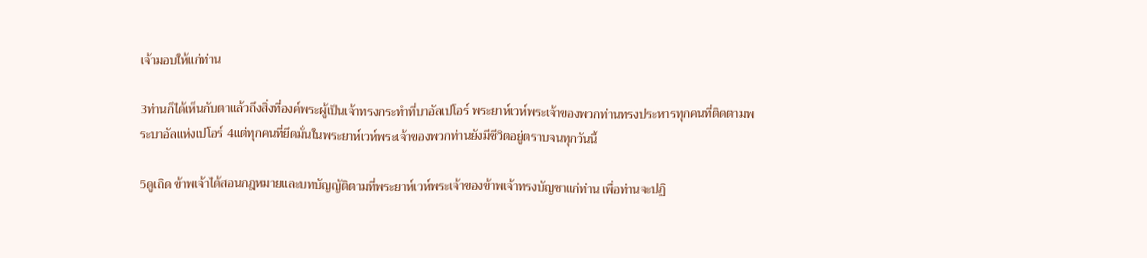เจ้ามอบให้แก่ท่าน

3ท่านก็ได้เห็นกับตาแล้วถึงสิ่งที่องค์พระผู้เป็นเจ้าทรงกระทำที่บาอัลเปโอร์ พระยาห์เวห์พระเจ้าของพวกท่านทรงประหารทุกคนที่ติดตามพระบาอัลแห่งเปโอร์ 4แต่ทุกคนที่ยึดมั่นในพระยาห์เวห์พระเจ้าของพวกท่านยังมีชีวิตอยู่ตราบจนทุกวันนี้

5ดูเถิด ข้าพเจ้าได้สอนกฎหมายและบทบัญญัติตามที่พระยาห์เวห์พระเจ้าของข้าพเจ้าทรงบัญชาแก่ท่าน เพื่อท่านจะปฏิ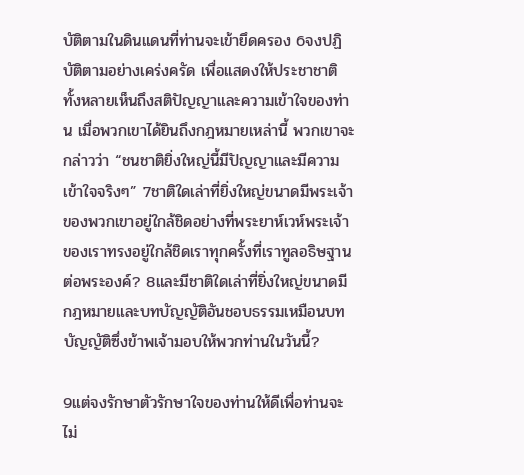บัติตามในดินแดนที่ท่านจะเข้ายึดครอง 6จงปฏิบัติตามอย่างเคร่งครัด เพื่อแสดงให้ประชาชาติทั้งหลายเห็นถึงสติปัญญาและความเข้าใจของท่าน เมื่อพวกเขาได้ยินถึงกฎหมายเหล่านี้ พวกเขาจะกล่าวว่า “ชนชาติยิ่งใหญ่นี้มีปัญญาและมีความเข้าใจจริงๆ” 7ชาติใดเล่าที่ยิ่งใหญ่ขนาดมีพระเจ้าของพวกเขาอยู่ใกล้ชิดอย่างที่พระยาห์เวห์พระเจ้าของเราทรงอยู่ใกล้ชิดเราทุกครั้งที่เราทูลอธิษฐานต่อพระองค์? 8และมีชาติใดเล่าที่ยิ่งใหญ่ขนาดมีกฎหมายและบทบัญญัติอันชอบธรรมเหมือนบทบัญญัติซึ่งข้าพเจ้ามอบให้พวกท่านในวันนี้?

9แต่จงรักษาตัวรักษาใจของท่านให้ดีเพื่อท่านจะไม่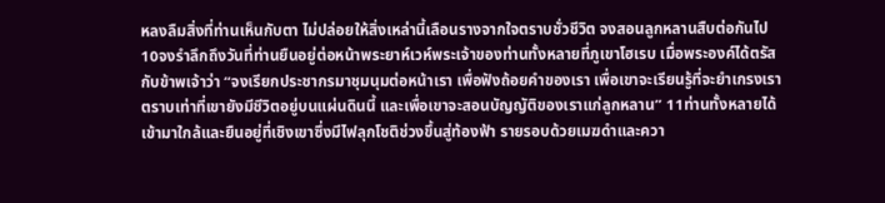หลงลืมสิ่งที่ท่านเห็นกับตา ไม่ปล่อยให้สิ่งเหล่านี้เลือนรางจากใจตราบชั่วชีวิต จงสอนลูกหลานสืบต่อกันไป 10จงรำลึกถึงวันที่ท่านยืนอยู่ต่อหน้าพระยาห์เวห์พระเจ้าของท่านทั้งหลายที่ภูเขาโฮเรบ เมื่อพระองค์ได้ตรัสกับข้าพเจ้าว่า “จงเรียกประชากรมาชุมนุมต่อหน้าเรา เพื่อฟังถ้อยคำของเรา เพื่อเขาจะเรียนรู้ที่จะยำเกรงเราตราบเท่าที่เขายังมีชีวิตอยู่บนแผ่นดินนี้ และเพื่อเขาจะสอนบัญญัติของเราแก่ลูกหลาน” 11ท่านทั้งหลายได้เข้ามาใกล้และยืนอยู่ที่เชิงเขาซึ่งมีไฟลุกโชติช่วงขึ้นสู่ท้องฟ้า รายรอบด้วยเมฆดำและควา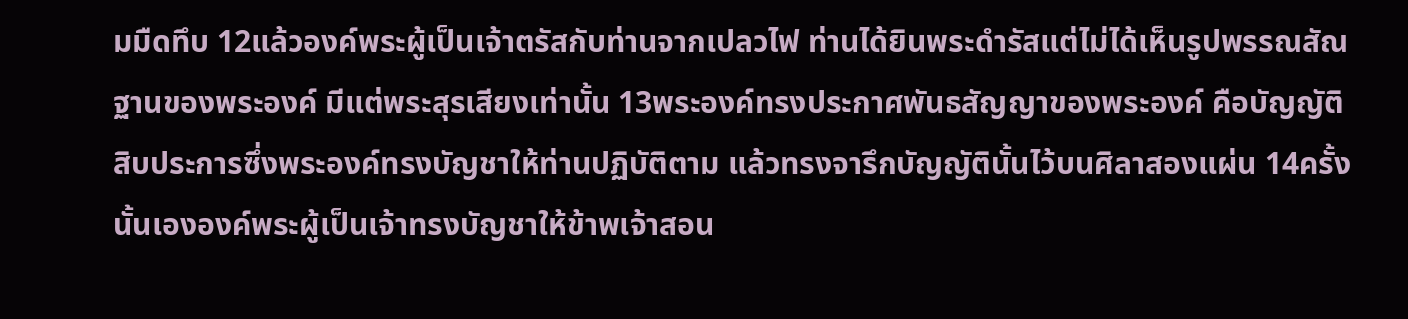มมืดทึบ 12แล้วองค์พระผู้เป็นเจ้าตรัสกับท่านจากเปลวไฟ ท่านได้ยินพระดำรัสแต่ไม่ได้เห็นรูปพรรณสัณฐานของพระองค์ มีแต่พระสุรเสียงเท่านั้น 13พระองค์ทรงประกาศพันธสัญญาของพระองค์ คือบัญญัติสิบประการซึ่งพระองค์ทรงบัญชาให้ท่านปฏิบัติตาม แล้วทรงจารึกบัญญัตินั้นไว้บนศิลาสองแผ่น 14ครั้งนั้นเององค์พระผู้เป็นเจ้าทรงบัญชาให้ข้าพเจ้าสอน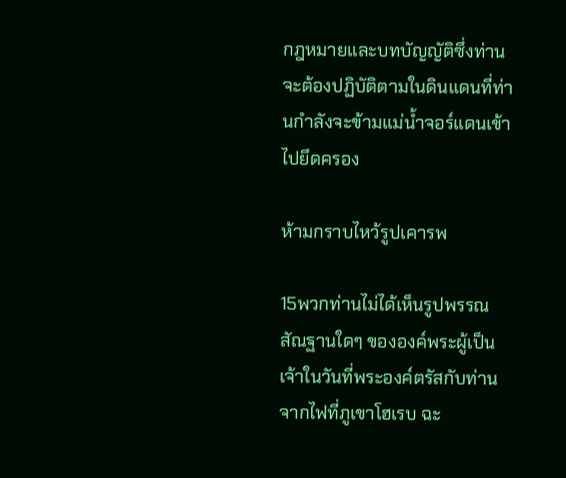กฎหมายและบทบัญญัติซึ่งท่านจะต้องปฏิบัติตามในดินแดนที่ท่านกำลังจะข้ามแม่น้ำจอร์แดนเข้าไปยึดครอง

ห้ามกราบไหว้รูปเคารพ

15พวกท่านไม่ได้เห็นรูปพรรณสัณฐานใดๆ ขององค์พระผู้เป็นเจ้าในวันที่พระองค์ตรัสกับท่านจากไฟที่ภูเขาโฮเรบ ฉะ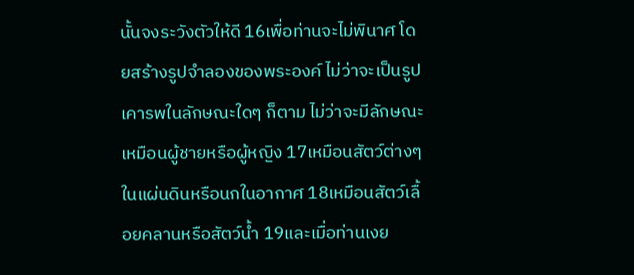นั้นจงระวังตัวให้ดี 16เพื่อท่านจะไม่พินาศ โดยสร้างรูปจำลองของพระองค์ ไม่ว่าจะเป็นรูปเคารพในลักษณะใดๆ ก็ตาม ไม่ว่าจะมีลักษณะเหมือนผู้ชายหรือผู้หญิง 17เหมือนสัตว์ต่างๆ ในแผ่นดินหรือนกในอากาศ 18เหมือนสัตว์เลื้อยคลานหรือสัตว์น้ำ 19และเมื่อท่านเงย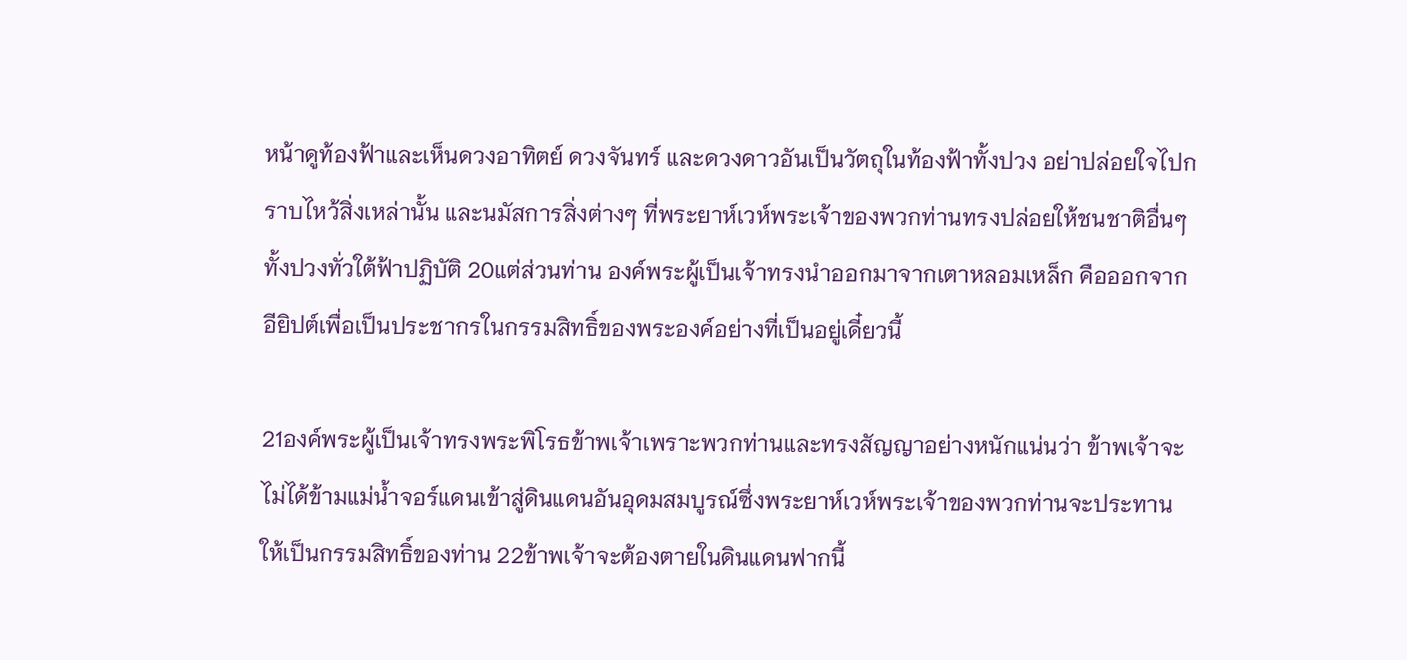หน้าดูท้องฟ้าและเห็นดวงอาทิตย์ ดวงจันทร์ และดวงดาวอันเป็นวัตถุในท้องฟ้าทั้งปวง อย่าปล่อยใจไปกราบไหว้สิ่งเหล่านั้น และนมัสการสิ่งต่างๆ ที่พระยาห์เวห์พระเจ้าของพวกท่านทรงปล่อยให้ชนชาติอื่นๆ ทั้งปวงทั่วใต้ฟ้าปฏิบัติ 20แต่ส่วนท่าน องค์พระผู้เป็นเจ้าทรงนำออกมาจากเตาหลอมเหล็ก คือออกจากอียิปต์เพื่อเป็นประชากรในกรรมสิทธิ์ของพระองค์อย่างที่เป็นอยู่เดี๋ยวนี้

21องค์พระผู้เป็นเจ้าทรงพระพิโรธข้าพเจ้าเพราะพวกท่านและทรงสัญญาอย่างหนักแน่นว่า ข้าพเจ้าจะไม่ได้ข้ามแม่น้ำจอร์แดนเข้าสู่ดินแดนอันอุดมสมบูรณ์ซึ่งพระยาห์เวห์พระเจ้าของพวกท่านจะประทานให้เป็นกรรมสิทธิ์ของท่าน 22ข้าพเจ้าจะต้องตายในดินแดนฟากนี้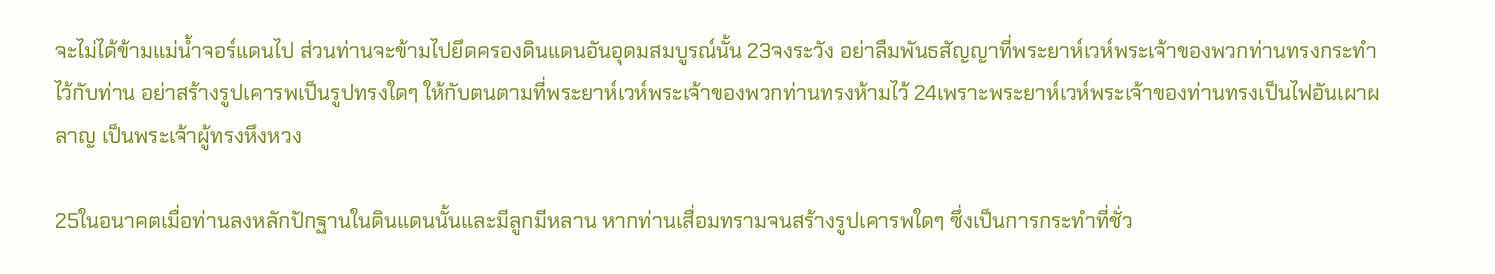จะไม่ได้ข้ามแม่น้ำจอร์แดนไป ส่วนท่านจะข้ามไปยึดครองดินแดนอันอุดมสมบูรณ์นั้น 23จงระวัง อย่าลืมพันธสัญญาที่พระยาห์เวห์พระเจ้าของพวกท่านทรงกระทำไว้กับท่าน อย่าสร้างรูปเคารพเป็นรูปทรงใดๆ ให้กับตนตามที่พระยาห์เวห์พระเจ้าของพวกท่านทรงห้ามไว้ 24เพราะพระยาห์เวห์พระเจ้าของท่านทรงเป็นไฟอันเผาผลาญ เป็นพระเจ้าผู้ทรงหึงหวง

25ในอนาคตเมื่อท่านลงหลักปักฐานในดินแดนนั้นและมีลูกมีหลาน หากท่านเสื่อมทรามจนสร้างรูปเคารพใดๆ ซึ่งเป็นการกระทำที่ชั่ว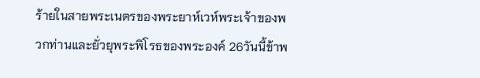ร้ายในสายพระเนตรของพระยาห์เวห์พระเจ้าของพวกท่านและยั่วยุพระพิโรธของพระองค์ 26วันนี้ข้าพ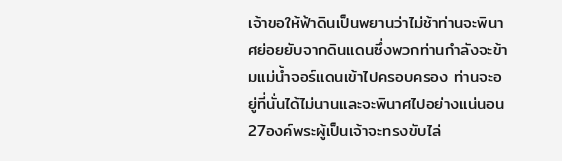เจ้าขอให้ฟ้าดินเป็นพยานว่าไม่ช้าท่านจะพินาศย่อยยับจากดินแดนซึ่งพวกท่านกำลังจะข้ามแม่น้ำจอร์แดนเข้าไปครอบครอง ท่านจะอยู่ที่นั่นได้ไม่นานและจะพินาศไปอย่างแน่นอน 27องค์พระผู้เป็นเจ้าจะทรงขับไล่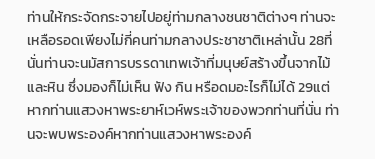ท่านให้กระจัดกระจายไปอยู่ท่ามกลางชนชาติต่างๆ ท่านจะเหลือรอดเพียงไม่กี่คนท่ามกลางประชาชาติเหล่านั้น 28ที่นั่นท่านจะนมัสการบรรดาเทพเจ้าที่มนุษย์สร้างขึ้นจากไม้และหิน ซึ่งมองก็ไม่เห็น ฟัง กิน หรือดมอะไรก็ไม่ได้ 29แต่หากท่านแสวงหาพระยาห์เวห์พระเจ้าของพวกท่านที่นั่น ท่านจะพบพระองค์หากท่านแสวงหาพระองค์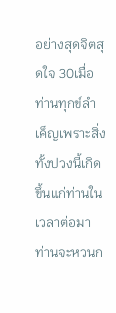อย่างสุดจิตสุดใจ 30เมื่อท่านทุกข์ลำเค็ญเพราะสิ่งทั้งปวงนี้เกิดขึ้นแก่ท่านในเวลาต่อมา ท่านจะหวนก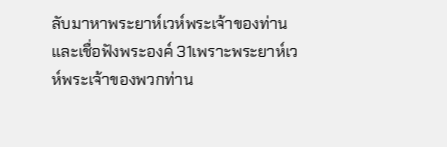ลับมาหาพระยาห์เวห์พระเจ้าของท่านและเชื่อฟังพระองค์ 31เพราะพระยาห์เวห์พระเจ้าของพวกท่าน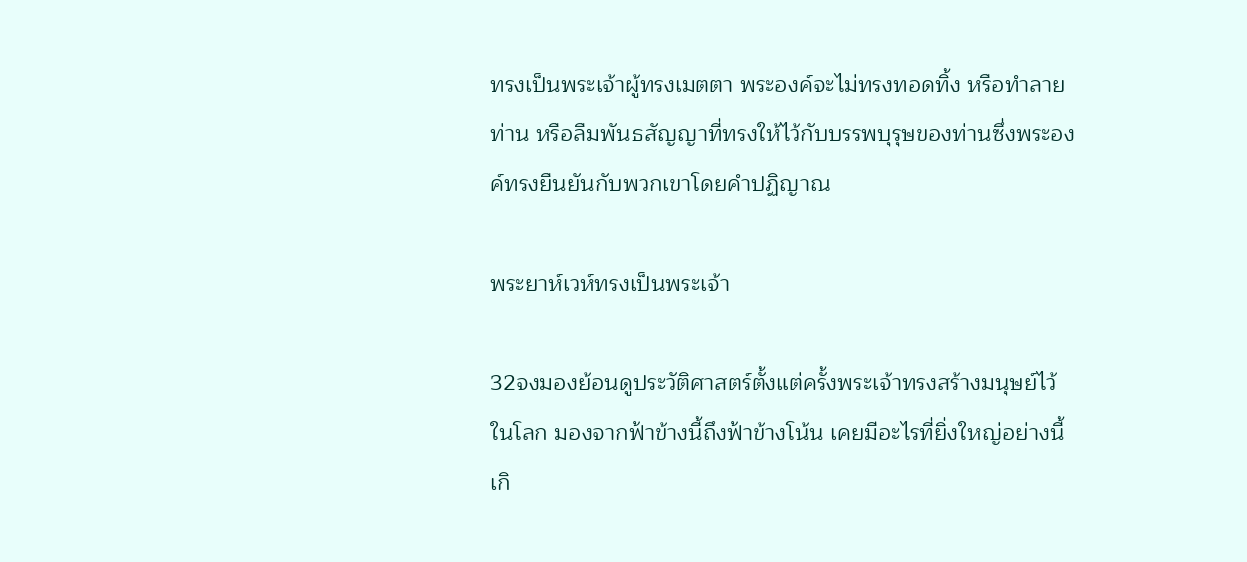ทรงเป็นพระเจ้าผู้ทรงเมตตา พระองค์จะไม่ทรงทอดทิ้ง หรือทำลายท่าน หรือลืมพันธสัญญาที่ทรงให้ไว้กับบรรพบุรุษของท่านซึ่งพระองค์ทรงยืนยันกับพวกเขาโดยคำปฏิญาณ

พระยาห์เวห์ทรงเป็นพระเจ้า

32จงมองย้อนดูประวัติศาสตร์ตั้งแต่ครั้งพระเจ้าทรงสร้างมนุษย์ไว้ในโลก มองจากฟ้าข้างนี้ถึงฟ้าข้างโน้น เคยมีอะไรที่ยิ่งใหญ่อย่างนี้เกิ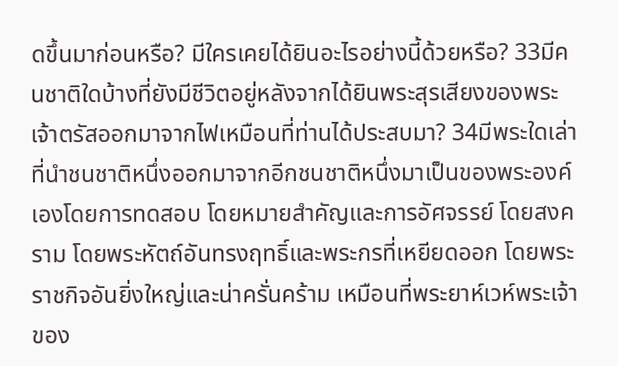ดขึ้นมาก่อนหรือ? มีใครเคยได้ยินอะไรอย่างนี้ด้วยหรือ? 33มีคนชาติใดบ้างที่ยังมีชีวิตอยู่หลังจากได้ยินพระสุรเสียงของพระเจ้าตรัสออกมาจากไฟเหมือนที่ท่านได้ประสบมา? 34มีพระใดเล่าที่นำชนชาติหนึ่งออกมาจากอีกชนชาติหนึ่งมาเป็นของพระองค์เองโดยการทดสอบ โดยหมายสำคัญและการอัศจรรย์ โดยสงคราม โดยพระหัตถ์อันทรงฤทธิ์และพระกรที่เหยียดออก โดยพระราชกิจอันยิ่งใหญ่และน่าครั่นคร้าม เหมือนที่พระยาห์เวห์พระเจ้าของ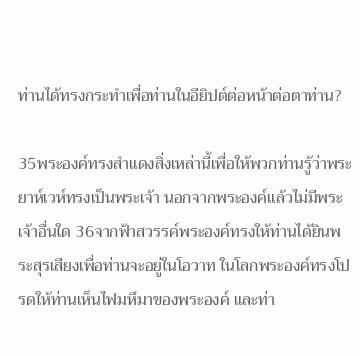ท่านได้ทรงกระทำเพื่อท่านในอียิปต์ต่อหน้าต่อตาท่าน?

35พระองค์ทรงสำแดงสิ่งเหล่านี้เพื่อให้พวกท่านรู้ว่าพระยาห์เวห์ทรงเป็นพระเจ้า นอกจากพระองค์แล้วไม่มีพระเจ้าอื่นใด 36จากฟ้าสวรรค์พระองค์ทรงให้ท่านได้ยินพระสุรเสียงเพื่อท่านจะอยู่ในโอวาท ในโลกพระองค์ทรงโปรดให้ท่านเห็นไฟมหึมาของพระองค์ และท่า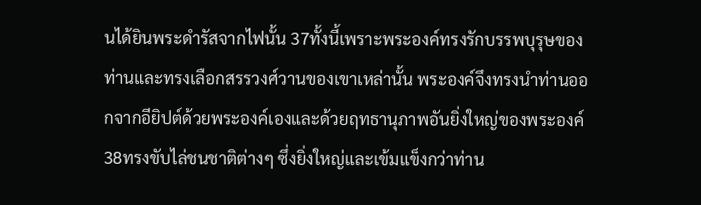นได้ยินพระดำรัสจากไฟนั้น 37ทั้งนี้เพราะพระองค์ทรงรักบรรพบุรุษของท่านและทรงเลือกสรรวงศ์วานของเขาเหล่านั้น พระองค์จึงทรงนำท่านออกจากอียิปต์ด้วยพระองค์เองและด้วยฤทธานุภาพอันยิ่งใหญ่ของพระองค์ 38ทรงขับไล่ชนชาติต่างๆ ซึ่งยิ่งใหญ่และเข้มแข็งกว่าท่าน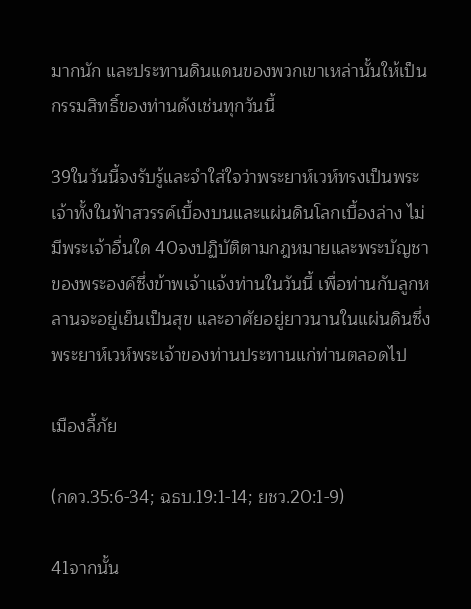มากนัก และประทานดินแดนของพวกเขาเหล่านั้นให้เป็นกรรมสิทธิ์ของท่านดังเช่นทุกวันนี้

39ในวันนี้จงรับรู้และจำใส่ใจว่าพระยาห์เวห์ทรงเป็นพระเจ้าทั้งในฟ้าสวรรค์เบื้องบนและแผ่นดินโลกเบื้องล่าง ไม่มีพระเจ้าอื่นใด 40จงปฏิบัติตามกฎหมายและพระบัญชาของพระองค์ซึ่งข้าพเจ้าแจ้งท่านในวันนี้ เพื่อท่านกับลูกหลานจะอยู่เย็นเป็นสุข และอาศัยอยู่ยาวนานในแผ่นดินซึ่งพระยาห์เวห์พระเจ้าของท่านประทานแก่ท่านตลอดไป

เมืองลี้ภัย

(กดว.35:6-34; ฉธบ.19:1-14; ยชว.20:1-9)

41จากนั้น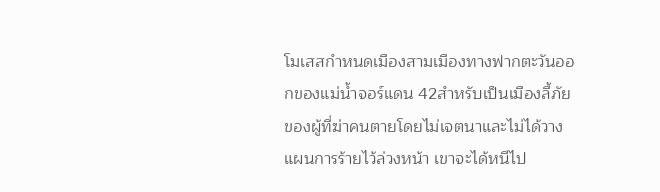โมเสสกำหนดเมืองสามเมืองทางฟากตะวันออกของแม่น้ำจอร์แดน 42สำหรับเป็นเมืองลี้ภัยของผู้ที่ฆ่าคนตายโดยไม่เจตนาและไม่ได้วางแผนการร้ายไว้ล่วงหน้า เขาจะได้หนีไป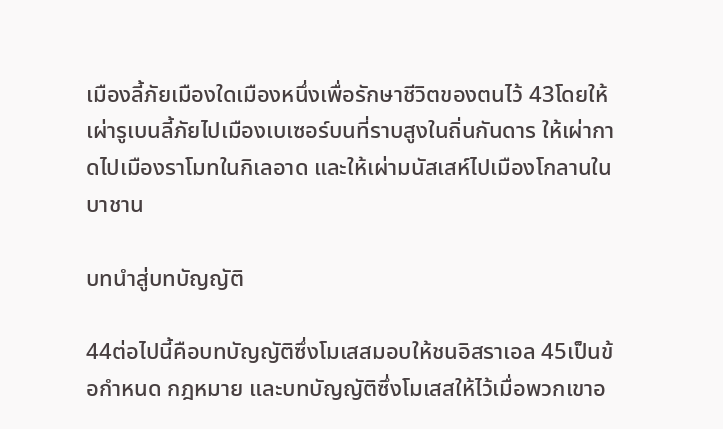เมืองลี้ภัยเมืองใดเมืองหนึ่งเพื่อรักษาชีวิตของตนไว้ 43โดยให้เผ่ารูเบนลี้ภัยไปเมืองเบเซอร์บนที่ราบสูงในถิ่นกันดาร ให้เผ่ากาดไปเมืองราโมทในกิเลอาด และให้เผ่ามนัสเสห์ไปเมืองโกลานในบาชาน

บทนำสู่บทบัญญัติ

44ต่อไปนี้คือบทบัญญัติซึ่งโมเสสมอบให้ชนอิสราเอล 45เป็นข้อกำหนด กฎหมาย และบทบัญญัติซึ่งโมเสสให้ไว้เมื่อพวกเขาอ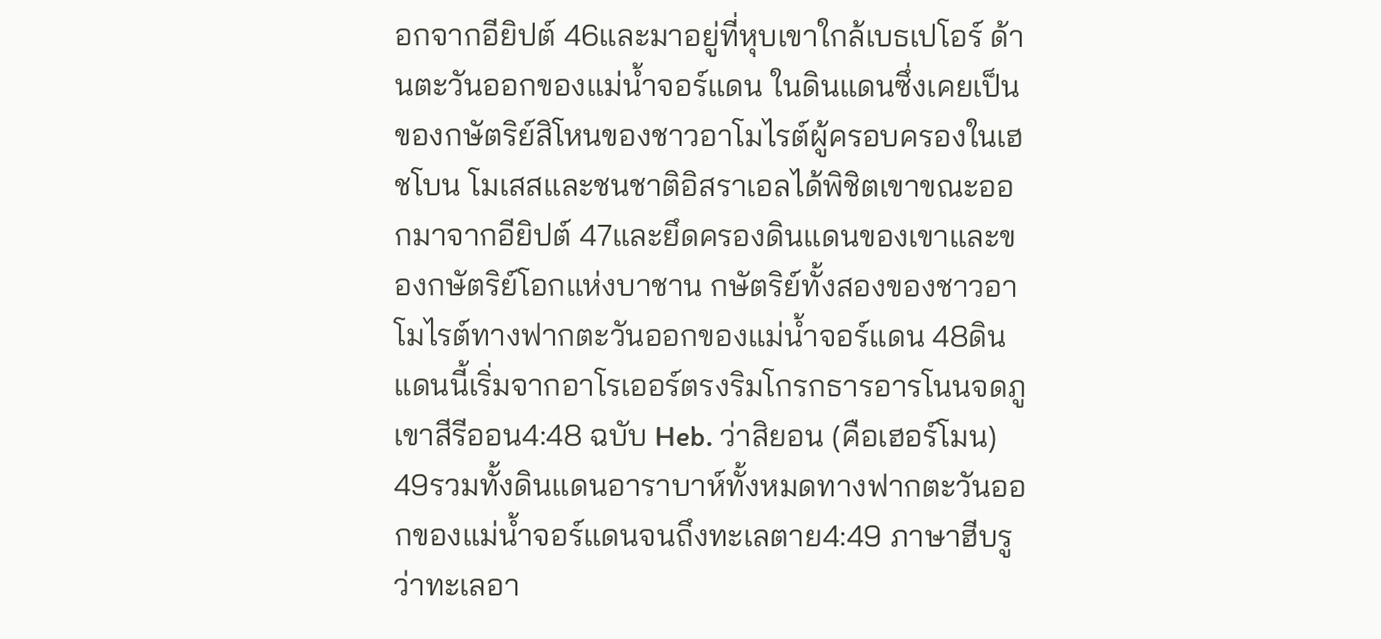อกจากอียิปต์ 46และมาอยู่ที่หุบเขาใกล้เบธเปโอร์ ด้านตะวันออกของแม่น้ำจอร์แดน ในดินแดนซึ่งเคยเป็นของกษัตริย์สิโหนของชาวอาโมไรต์ผู้ครอบครองในเฮชโบน โมเสสและชนชาติอิสราเอลได้พิชิตเขาขณะออกมาจากอียิปต์ 47และยึดครองดินแดนของเขาและของกษัตริย์โอกแห่งบาชาน กษัตริย์ทั้งสองของชาวอาโมไรต์ทางฟากตะวันออกของแม่น้ำจอร์แดน 48ดินแดนนี้เริ่มจากอาโรเออร์ตรงริมโกรกธารอารโนนจดภูเขาสีรีออน4:48 ฉบับ Heb. ว่าสิยอน (คือเฮอร์โมน) 49รวมทั้งดินแดนอาราบาห์ทั้งหมดทางฟากตะวันออกของแม่น้ำจอร์แดนจนถึงทะเลตาย4:49 ภาษาฮีบรูว่าทะเลอา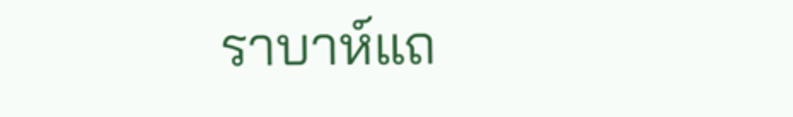ราบาห์แถ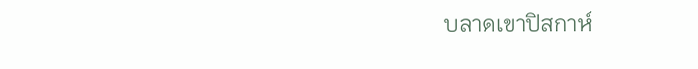บลาดเขาปิสกาห์